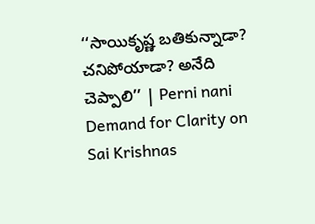‘‘సాయికృష్ణ బతికున్నాడా? చనిపోయాడా? అనేది చెప్పాలి’’ | Perni nani Demand for Clarity on Sai Krishnas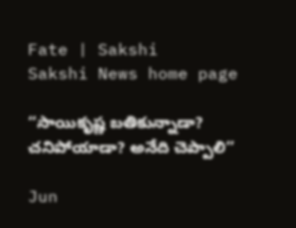Fate | Sakshi
Sakshi News home page

‘‘సాయికృష్ణ బతికున్నాడా? చనిపోయాడా? అనేది చెప్పాలి’’

Jun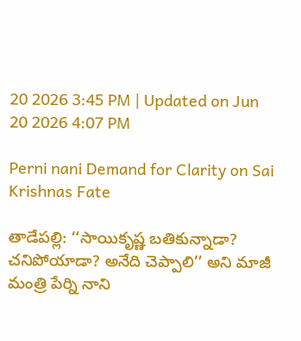20 2026 3:45 PM | Updated on Jun 20 2026 4:07 PM

Perni nani Demand for Clarity on Sai Krishnas Fate

తాడేపల్లి: ‘‘సాయికృష్ణ బతికున్నాడా? చనిపోయాడా? అనేది చెప్పాలి’’ అని మాజీ మంత్రి పేర్ని నాని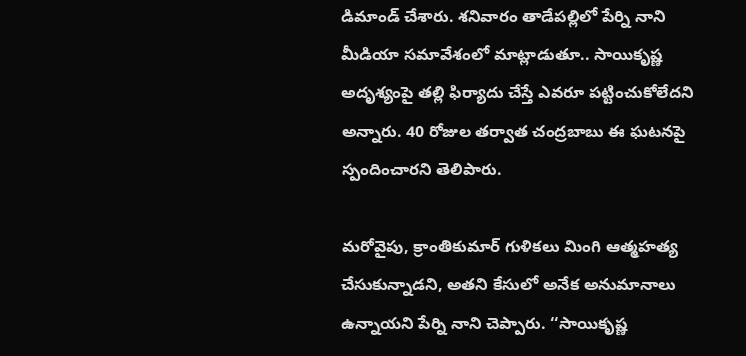డిమాండ్‌ చేశారు. శనివారం తాడేపల్లిలో పేర్ని నాని మీడియా సమావేశంలో మాట్లాడుతూ.. సాయికృష్ణ అదృశ్యంపై తల్లి ఫిర్యాదు చేస్తే ఎవరూ పట్టించుకోలేదని అన్నారు. 40 రోజుల తర్వాత చంద్రబాబు ఈ ఘటనపై స్పందించారని తెలిపారు.

మరోవైపు, క్రాంతికుమార్ గుళికలు మింగి ఆత్మహత్య చేసుకున్నాడని, అతని కేసులో అనేక అనుమానాలు ఉన్నాయని పేర్ని నాని చెప్పారు. ‘‘సాయికృష్ణ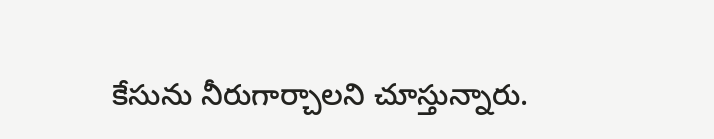కేసును నీరుగార్చాలని చూస్తున్నారు.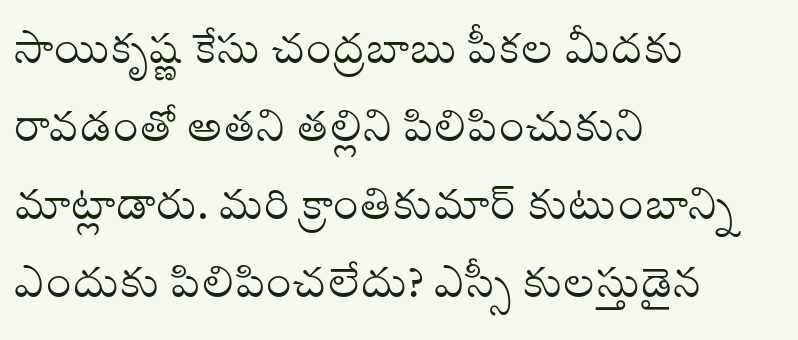సాయికృష్ణ కేసు చంద్రబాబు పీకల మీదకు రావడంతో అతని తల్లిని పిలిపించుకుని మాట్లాడారు. మరి క్రాంతికుమార్ కుటుంబాన్ని ఎందుకు పిలిపించలేదు? ఎస్సీ కులస్తుడైన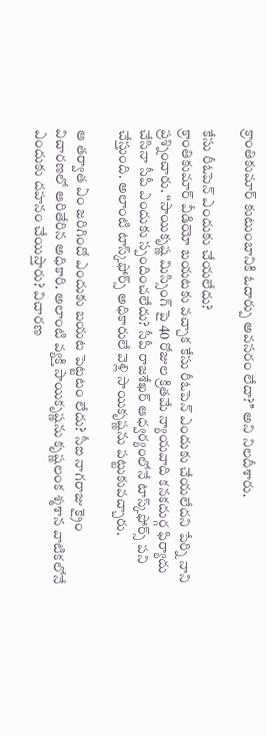క్రాంతికుమార్ కుటుంబానికి ఓదార్పు అవసరం లేదా?’’ అని నిలదీశారు.

కేసు రీఓపెన్ ఎందుకు చేయలేదు?
క్రాంతికుమార్ వీడియో బయటకు వచ్చాక కేసు రీఓపెన్ ఎందుకు చేయలేదని పేర్ని నాని ప్రశ్నించారు. ‘‘సాయికృష్ణ మిస్సింగ్ పై 40 రోజుల క్రితమే న్యాయవాది కనకదుర్గ ఫిర్యాదు చేసినా సీపీ ఎందుకు స్పందించలేదు? సీపీ రాజశేఖర్ ఆధ్వర్యంలోనే టాస్క్‌ఫోర్స్ పని చేస్తుంది. అలాంటి టాస్క్‌ఫోర్స్ అధికారులే వెళ్లి సాయికృష్ణను పట్టుకువచ్చారు.

ఆ తర్వాత ఏం జరిగిందో ఎందుకు బయట పెట్టటం లేదు? సీఐ నాగరాజు క్రైం విచారణలో ఆరితేరిన అధికారి. అలాంటి వ్యక్తి సాయికృష్ణను కృష్ణలంక శ్మశాన వాటికలోనే ఎందుకు దహనం చేయిస్తారు? విచారణ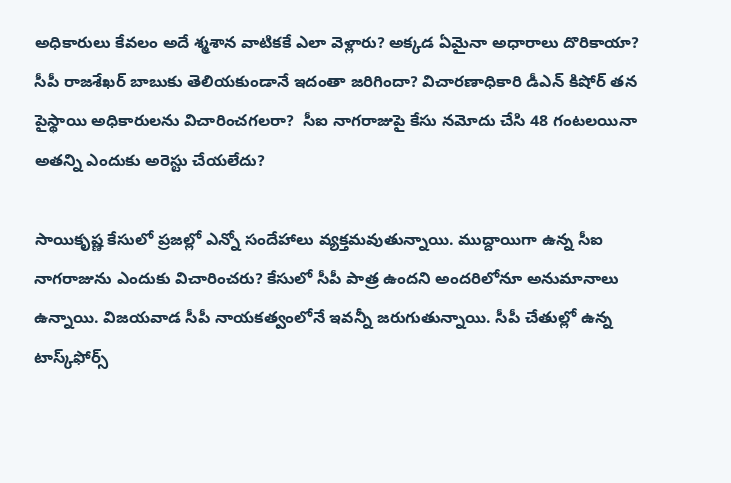అధికారులు కేవలం అదే శ్మశాన వాటికకే ఎలా వెళ్లారు? అక్కడ ఏమైనా అధారాలు దొరికాయా? సీపీ రాజశేఖర్ బాబుకు తెలియకుండానే ఇదంతా జరిగిందా? విచారణాధికారి డీఎన్ కిషోర్ తన పైస్థాయి అధికారులను విచారించగలరా?  సీఐ నాగరాజుపై కేసు నమోదు చేసి 48 గంటలయినా అతన్ని ఎందుకు అరెస్టు చేయలేదు?

సాయికృష్ణ కేసులో ప్రజల్లో ఎన్నో సందేహాలు వ్యక్తమవుతున్నాయి. ముద్దాయిగా ఉన్న సీఐ నాగరాజును ఎందుకు విచారించరు? కేసులో సీపీ పాత్ర ఉందని అందరిలోనూ అనుమానాలు ఉన్నాయి. విజయవాడ సీపీ నాయకత్వంలోనే ఇవన్నీ జరుగుతున్నాయి. సీపీ చేతుల్లో ఉన్న టాస్క్‌ఫోర్స్‌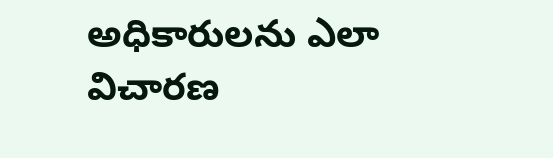అధికారులను ఎలా విచారణ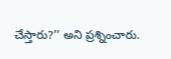చేస్తారు?’’ అని ప్రశ్నించారు.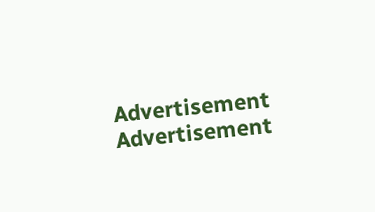Advertisement
Advertisement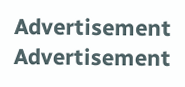Advertisement
Advertisement